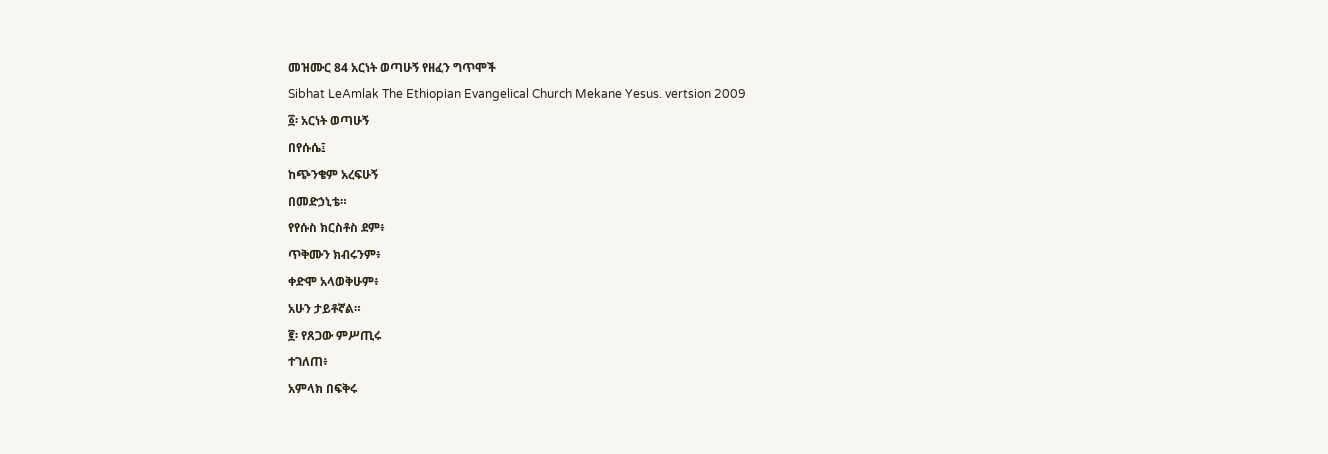መዝሙር 84 አርነት ወጣሁኝ የዘፈን ግጥሞች
Sibhat LeAmlak The Ethiopian Evangelical Church Mekane Yesus. vertsion 2009
፩፡ አርነት ወጣሁኝ
በየሱሴ፤
ከጭንቄም አረፍሁኝ
በመድኃኒቴ።
የየሱስ ክርስቶስ ደም፥
ጥቅሙን ክብሩንም፥
ቀድሞ አላወቅሁም፥
አሁን ታይቶኛል።
፪፡ የጸጋው ምሥጢሩ
ተገለጠ፥
አምላክ በፍቅሩ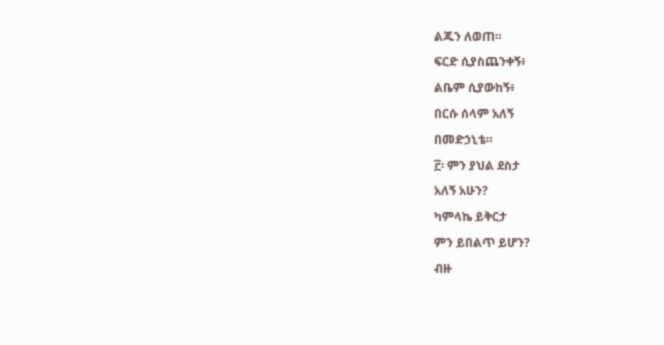ልጁን ለወጠ።
ፍርድ ሲያስጨንቀኝ፥
ልቤም ሲያውከኝ፥
በርሱ ሰላም አለኝ
በመድኃኒቴ።
፫፡ ምን ያህል ደስታ
አለኝ አሁን?
ካምላኬ ይቅርታ
ምን ይበልጥ ይሆን?
ብዙ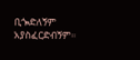ቢጐድለኝም
አያስፈርድብኝም።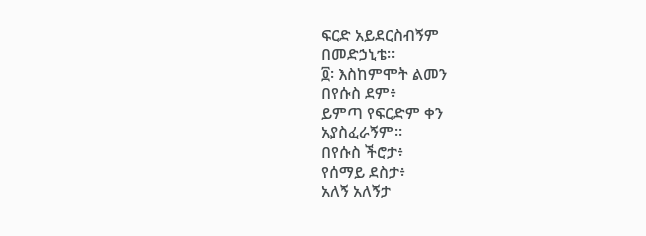ፍርድ አይደርስብኝም
በመድኃኒቴ።
፬፡ እስከምሞት ልመን
በየሱስ ደም፥
ይምጣ የፍርድም ቀን
አያስፈራኝም።
በየሱስ ችሮታ፥
የሰማይ ደስታ፥
አለኝ አለኝታ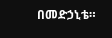በመድኃኒቴ።